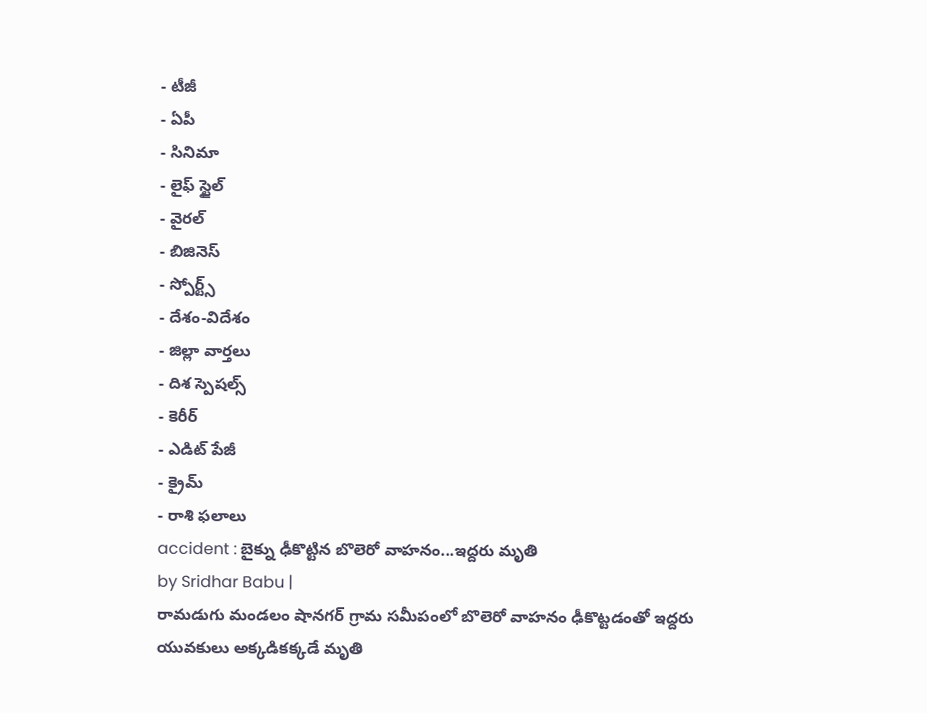- టీజీ
- ఏపీ
- సినిమా
- లైఫ్ స్టైల్
- వైరల్
- బిజినెస్
- స్పోర్ట్స్
- దేశం-విదేశం
- జిల్లా వార్తలు
- దిశ స్పెషల్స్
- కెరీర్
- ఎడిట్ పేజీ
- క్రైమ్
- రాశి ఫలాలు
accident : బైక్ను ఢీకొట్టిన బొలెరో వాహనం...ఇద్దరు మృతి
by Sridhar Babu |
రామడుగు మండలం షానగర్ గ్రామ సమీపంలో బొలెరో వాహనం ఢీకొట్టడంతో ఇద్దరు యువకులు అక్కడికక్కడే మృతి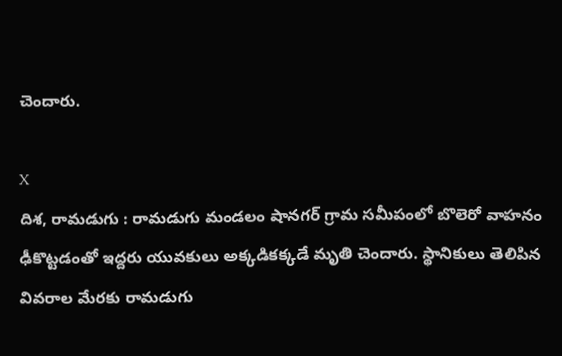చెందారు.

X
దిశ, రామడుగు : రామడుగు మండలం షానగర్ గ్రామ సమీపంలో బొలెరో వాహనం ఢీకొట్టడంతో ఇద్దరు యువకులు అక్కడికక్కడే మృతి చెందారు. స్థానికులు తెలిపిన వివరాల మేరకు రామడుగు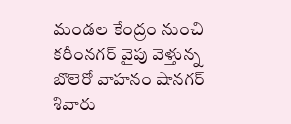మండల కేంద్రం నుంచి కరీంనగర్ వైపు వెళ్తున్న బొలెరో వాహనం షానగర్ శివారు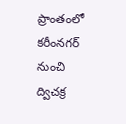ప్రాంతంలో కరీంనగర్ నుంచి ద్విచక్ర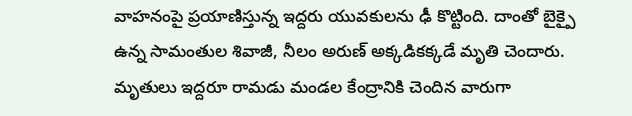వాహనంపై ప్రయాణిస్తున్న ఇద్దరు యువకులను ఢీ కొట్టింది. దాంతో బైక్పై ఉన్న సామంతుల శివాజీ, నీలం అరుణ్ అక్కడికక్కడే మృతి చెందారు. మృతులు ఇద్దరూ రామడు మండల కేంద్రానికి చెందిన వారుగా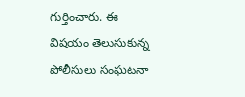గుర్తించారు. ఈ విషయం తెలుసుకున్న పోలీసులు సంఘటనా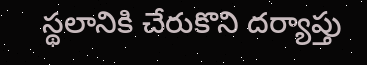స్థలానికి చేరుకొని దర్యాప్తు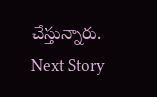చేస్తున్నారు.
Next Story